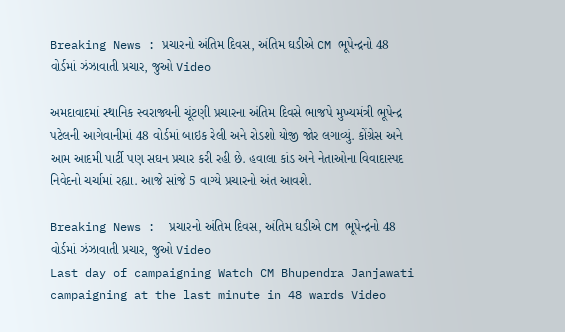Breaking News : પ્રચારનો અંતિમ દિવસ, અંતિમ ઘડીએ CM ભૂપેન્દ્રનો 48 વોર્ડમાં ઝંઝાવાતી પ્રચાર, જુઓ Video

અમદાવાદમાં સ્થાનિક સ્વરાજ્યની ચૂંટણી પ્રચારના અંતિમ દિવસે ભાજપે મુખ્યમંત્રી ભૂપેન્દ્ર પટેલની આગેવાનીમાં 48 વોર્ડમાં બાઇક રેલી અને રોડશો યોજી જોર લગાવ્યું. કોંગ્રેસ અને આમ આદમી પાર્ટી પણ સઘન પ્રચાર કરી રહી છે. હવાલા કાંડ અને નેતાઓના વિવાદાસ્પદ નિવેદનો ચર્ચામાં રહ્યા. આજે સાંજે 5 વાગ્યે પ્રચારનો અંત આવશે.

Breaking News :  પ્રચારનો અંતિમ દિવસ, અંતિમ ઘડીએ CM ભૂપેન્દ્રનો 48 વોર્ડમાં ઝંઝાવાતી પ્રચાર, જુઓ Video
Last day of campaigning Watch CM Bhupendra Janjawati campaigning at the last minute in 48 wards Video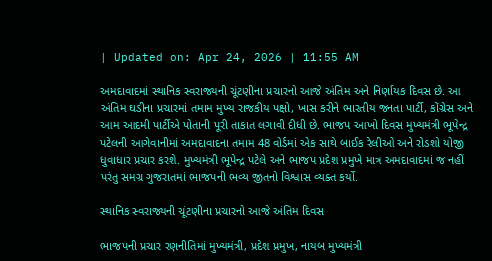| Updated on: Apr 24, 2026 | 11:55 AM

અમદાવાદમાં સ્થાનિક સ્વરાજ્યની ચૂંટણીના પ્રચારનો આજે અંતિમ અને નિર્ણાયક દિવસ છે. આ અંતિમ ઘડીના પ્રચારમાં તમામ મુખ્ય રાજકીય પક્ષો, ખાસ કરીને ભારતીય જનતા પાર્ટી, કોંગ્રેસ અને આમ આદમી પાર્ટીએ પોતાની પૂરી તાકાત લગાવી દીધી છે. ભાજપ આખો દિવસ મુખ્યમંત્રી ભૂપેન્દ્ર પટેલની આગેવાનીમાં અમદાવાદના તમામ 48 વોર્ડમાં એક સાથે બાઈક રેલીઓ અને રોડશો યોજી ધુવાધાર પ્રચાર કરશે. મુખ્યમંત્રી ભૂપેન્દ્ર પટેલે અને ભાજપ પ્રદેશ પ્રમુખે માત્ર અમદાવાદમાં જ નહીં પરંતુ સમગ્ર ગુજરાતમાં ભાજપની ભવ્ય જીતનો વિશ્વાસ વ્યક્ત કર્યો.

સ્થાનિક સ્વરાજ્યની ચૂંટણીના પ્રચારનો આજે અંતિમ દિવસ

ભાજપની પ્રચાર રણનીતિમાં મુખ્યમંત્રી, પ્રદેશ પ્રમુખ, નાયબ મુખ્યમંત્રી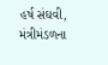હર્ષ સંઘવી, મંત્રીમંડળના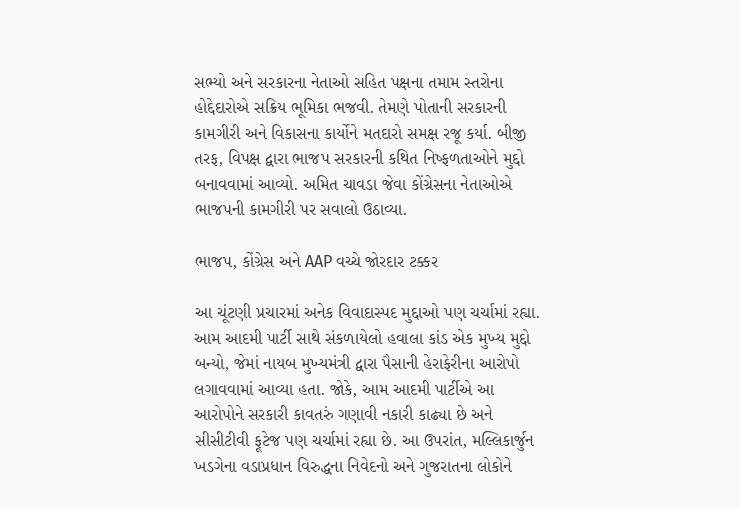સભ્યો અને સરકારના નેતાઓ સહિત પક્ષના તમામ સ્તરોના હોદ્દેદારોએ સક્રિય ભૂમિકા ભજવી. તેમણે પોતાની સરકારની કામગીરી અને વિકાસના કાર્યોને મતદારો સમક્ષ રજૂ કર્યા. બીજી તરફ, વિપક્ષ દ્વારા ભાજપ સરકારની કથિત નિષ્ફળતાઓને મુદ્દો બનાવવામાં આવ્યો. અમિત ચાવડા જેવા કોંગ્રેસના નેતાઓએ ભાજપની કામગીરી પર સવાલો ઉઠાવ્યા.

ભાજપ, કોંગ્રેસ અને AAP વચ્ચે જોરદાર ટક્કર

આ ચૂંટણી પ્રચારમાં અનેક વિવાદાસ્પદ મુદ્દાઓ પણ ચર્ચામાં રહ્યા. આમ આદમી પાર્ટી સાથે સંકળાયેલો હવાલા કાંડ એક મુખ્ય મુદ્દો બન્યો, જેમાં નાયબ મુખ્યમંત્રી દ્વારા પૈસાની હેરાફેરીના આરોપો લગાવવામાં આવ્યા હતા. જોકે, આમ આદમી પાર્ટીએ આ આરોપોને સરકારી કાવતરું ગણાવી નકારી કાઢ્યા છે અને સીસીટીવી ફૂટેજ પણ ચર્ચામાં રહ્યા છે. આ ઉપરાંત, મલ્લિકાર્જુન ખડગેના વડાપ્રધાન વિરુદ્ધના નિવેદનો અને ગુજરાતના લોકોને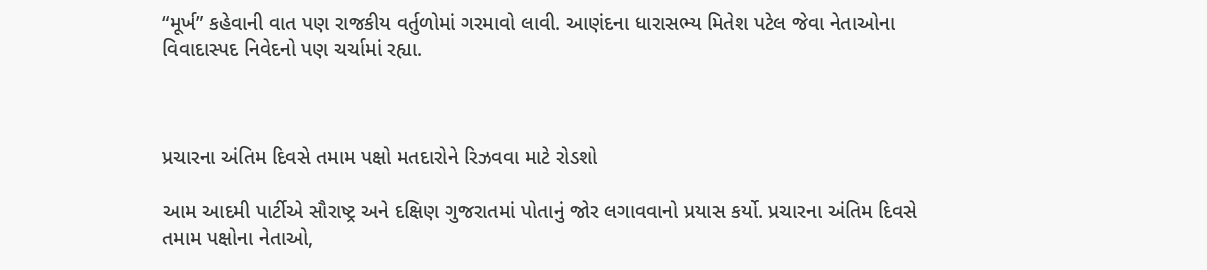“મૂર્ખ” કહેવાની વાત પણ રાજકીય વર્તુળોમાં ગરમાવો લાવી. આણંદના ધારાસભ્ય મિતેશ પટેલ જેવા નેતાઓના વિવાદાસ્પદ નિવેદનો પણ ચર્ચામાં રહ્યા.



પ્રચારના અંતિમ દિવસે તમામ પક્ષો મતદારોને રિઝવવા માટે રોડશો

આમ આદમી પાર્ટીએ સૌરાષ્ટ્ર અને દક્ષિણ ગુજરાતમાં પોતાનું જોર લગાવવાનો પ્રયાસ કર્યો. પ્રચારના અંતિમ દિવસે તમામ પક્ષોના નેતાઓ,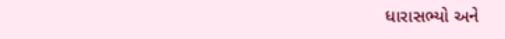ધારાસભ્યો અને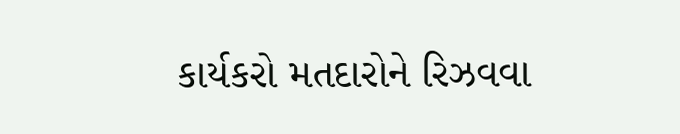કાર્યકરો મતદારોને રિઝવવા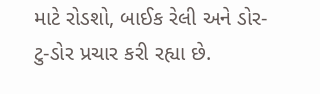માટે રોડશો, બાઈક રેલી અને ડોર-ટુ-ડોર પ્રચાર કરી રહ્યા છે.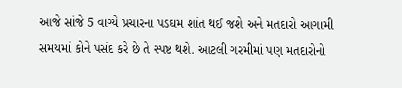આજે સાંજે 5 વાગ્યે પ્રચારના પડઘમ શાંત થઈ જશે અને મતદારો આગામી સમયમાં કોને પસંદ કરે છે તે સ્પષ્ટ થશે. આટલી ગરમીમાં પણ મતદારોનો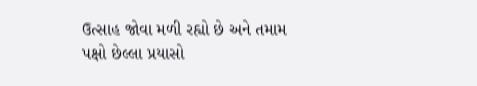ઉત્સાહ જોવા મળી રહ્યો છે અને તમામ પક્ષો છેલ્લા પ્રયાસો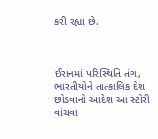કરી રહ્યા છે.



ઈરાનમાં પરિસ્થિતિ તંગ, ભારતીયોને તાત્કાલિક દેશ છોડવાનો આદેશ આ સ્ટોરી વાંચવા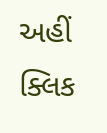અહીં ક્લિક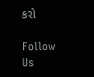કરો

Follow Us